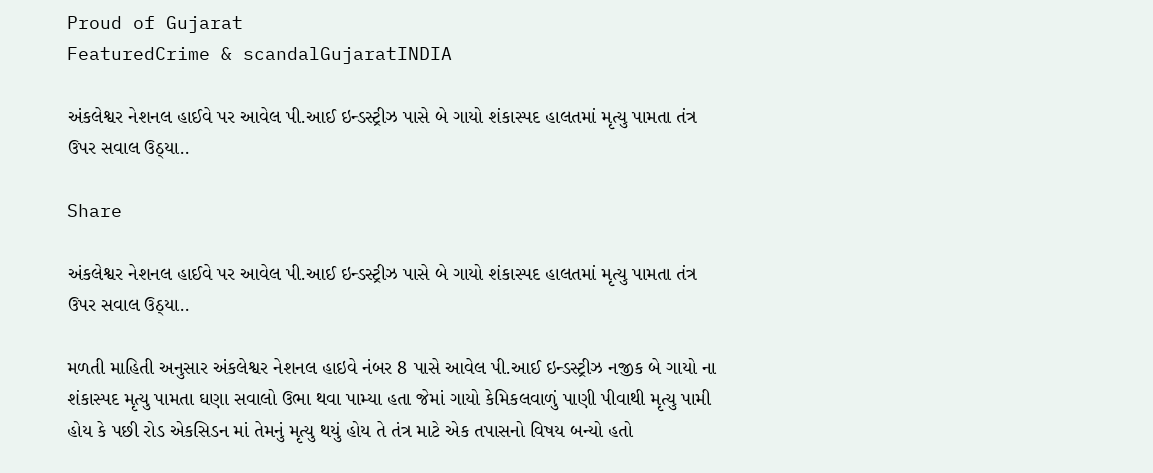Proud of Gujarat
FeaturedCrime & scandalGujaratINDIA

અંકલેશ્વર નેશનલ હાઈવે પર આવેલ પી.આઈ ઇન્ડસ્ટ્રીઝ પાસે બે ગાયો શંકાસ્પદ હાલતમાં મૃત્યુ પામતા તંત્ર ઉપર સવાલ ઉઠ્યા..

Share

અંકલેશ્વર નેશનલ હાઈવે પર આવેલ પી.આઈ ઇન્ડસ્ટ્રીઝ પાસે બે ગાયો શંકાસ્પદ હાલતમાં મૃત્યુ પામતા તંત્ર ઉપર સવાલ ઉઠ્યા..

મળતી માહિતી અનુસાર અંકલેશ્વર નેશનલ હાઇવે નંબર 8 પાસે આવેલ પી.આઈ ઇન્ડસ્ટ્રીઝ નજીક બે ગાયો ના શંકાસ્પદ મૃત્યુ પામતા ઘણા સવાલો ઉભા થવા પામ્યા હતા જેમાં ગાયો કેમિકલવાળું પાણી પીવાથી મૃત્યુ પામી હોય કે પછી રોડ એકસિડન માં તેમનું મૃત્યુ થયું હોય તે તંત્ર માટે એક તપાસનો વિષય બન્યો હતો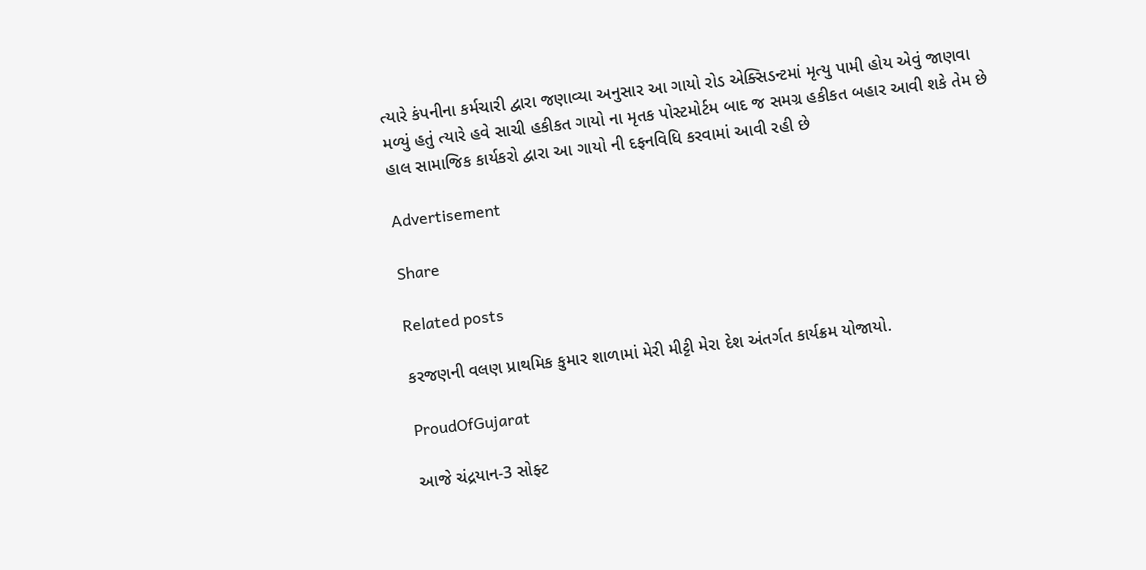ત્યારે કંપનીના કર્મચારી દ્વારા જણાવ્યા અનુસાર આ ગાયો રોડ એક્સિડન્ટમાં મૃત્યુ પામી હોય એવું જાણવા મળ્યું હતું ત્યારે હવે સાચી હકીકત ગાયો ના મૃતક પોસ્ટમોર્ટમ બાદ જ સમગ્ર હકીકત બહાર આવી શકે તેમ છે હાલ સામાજિક કાર્યકરો દ્વારા આ ગાયો ની દફનવિધિ કરવામાં આવી રહી છે

Advertisement

Share

Related posts

કરજણની વલણ પ્રાથમિક કુમાર શાળામાં મેરી મીટ્ટી મેરા દેશ અંતર્ગત કાર્યક્રમ યોજાયો.

ProudOfGujarat

આજે ચંદ્રયાન-3 સોફ્ટ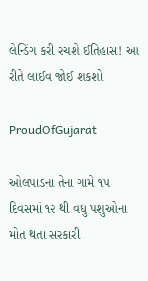લેન્ડિંગ કરી રચશે ઈતિહાસ! આ રીતે લાઈવ જોઈ શકશો

ProudOfGujarat

ઓલપાડના તેના ગામે ૧૫ દિવસમાં ૧૨ થી વધુ પશુઓના મોત થતા સરકારી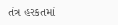તંત્ર હરકતમાં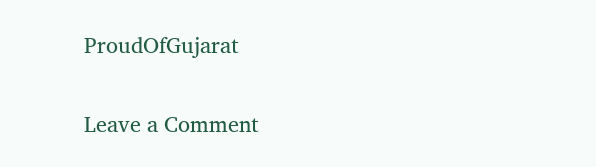ProudOfGujarat

Leave a Comment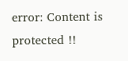error: Content is protected !!